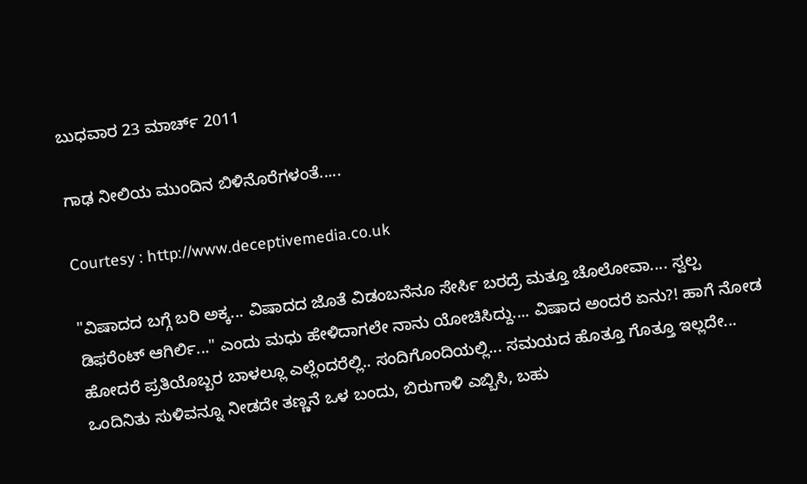ಬುಧವಾರ 23 ಮಾರ್ಚ್ 2011

ಗಾಢ ನೀಲಿಯ ಮುಂದಿನ ಬಿಳಿನೊರೆಗಳಂತೆ.....

Courtesy : http://www.deceptivemedia.co.uk

"ವಿಷಾದದ ಬಗ್ಗೆ ಬರಿ ಅಕ್ಕ... ವಿಷಾದದ ಜೊತೆ ವಿಡಂಬನೆನೂ ಸೇರ್ಸಿ ಬರದ್ರೆ ಮತ್ತೂ ಚೊಲೋವಾ.... ಸ್ವಲ್ಪ ಡಿಫರೆಂಟ್ ಆಗಿರ್ಲಿ..." ಎಂದು ಮಧು ಹೇಳಿದಾಗಲೇ ನಾನು ಯೋಚಿಸಿದ್ದು.... ವಿಷಾದ ಅಂದರೆ ಏನು?! ಹಾಗೆ ನೋಡ ಹೋದರೆ ಪ್ರತಿಯೊಬ್ಬರ ಬಾಳಲ್ಲೂ ಎಲ್ಲೆಂದರೆಲ್ಲಿ.. ಸಂದಿಗೊಂದಿಯಲ್ಲಿ... ಸಮಯದ ಹೊತ್ತೂ ಗೊತ್ತೂ ಇಲ್ಲದೇ... ಒಂದಿನಿತು ಸುಳಿವನ್ನೂ ನೀಡದೇ ತಣ್ಣನೆ ಒಳ ಬಂದು, ಬಿರುಗಾಳಿ ಎಬ್ಬಿಸಿ, ಬಹು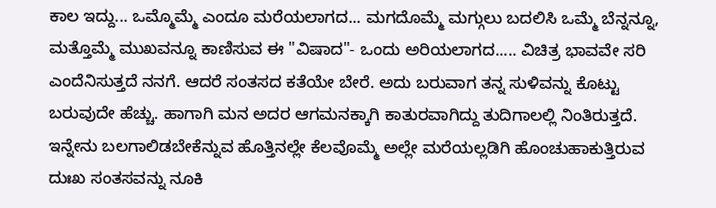ಕಾಲ ಇದ್ದು... ಒಮ್ಮೊಮ್ಮೆ ಎಂದೂ ಮರೆಯಲಾಗದ... ಮಗದೊಮ್ಮೆ ಮಗ್ಗುಲು ಬದಲಿಸಿ ಒಮ್ಮೆ ಬೆನ್ನನ್ನೂ, ಮತ್ತೊಮ್ಮೆ ಮುಖವನ್ನೂ ಕಾಣಿಸುವ ಈ "ವಿಷಾದ"- ಒಂದು ಅರಿಯಲಾಗದ..... ವಿಚಿತ್ರ ಭಾವವೇ ಸರಿ ಎಂದೆನಿಸುತ್ತದೆ ನನಗೆ. ಆದರೆ ಸಂತಸದ ಕತೆಯೇ ಬೇರೆ. ಅದು ಬರುವಾಗ ತನ್ನ ಸುಳಿವನ್ನು ಕೊಟ್ಟು ಬರುವುದೇ ಹೆಚ್ಚು. ಹಾಗಾಗಿ ಮನ ಅದರ ಆಗಮನಕ್ಕಾಗಿ ಕಾತುರವಾಗಿದ್ದು ತುದಿಗಾಲಲ್ಲಿ ನಿಂತಿರುತ್ತದೆ. ಇನ್ನೇನು ಬಲಗಾಲಿಡಬೇಕೆನ್ನುವ ಹೊತ್ತಿನಲ್ಲೇ ಕೆಲವೊಮ್ಮೆ ಅಲ್ಲೇ ಮರೆಯಲ್ಲಡಿಗಿ ಹೊಂಚುಹಾಕುತ್ತಿರುವ ದುಃಖ ಸಂತಸವನ್ನು ನೂಕಿ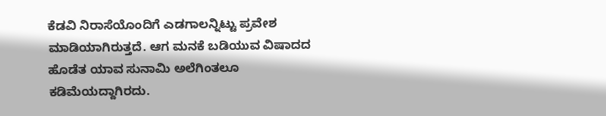ಕೆಡವಿ ನಿರಾಸೆಯೊಂದಿಗೆ ಎಡಗಾಲನ್ನಿಟ್ಟು ಪ್ರವೇಶ ಮಾಡಿಯಾಗಿರುತ್ತದೆ. ಆಗ ಮನಕೆ ಬಡಿಯುವ ವಿಷಾದದ ಹೊಡೆತ ಯಾವ ಸುನಾಮಿ ಅಲೆಗಿಂತಲೂ ಕಡಿಮೆಯದ್ದಾಗಿರದು.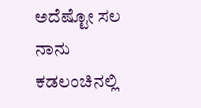ಅದೆಷ್ಟೋ ಸಲ ನಾನು ಕಡಲಂಚಿನಲ್ಲಿ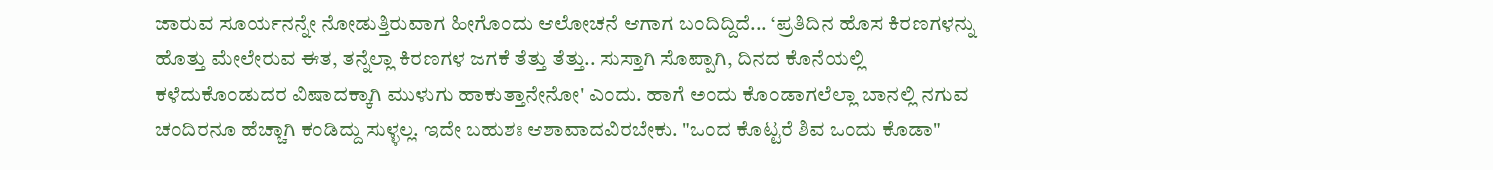ಜಾರುವ ಸೂರ್ಯನನ್ನೇ ನೋಡುತ್ತಿರುವಾಗ ಹೀಗೊಂದು ಆಲೋಚನೆ ಆಗಾಗ ಬಂದಿದ್ದಿದೆ... ‘ಪ್ರತಿದಿನ ಹೊಸ ಕಿರಣಗಳನ್ನು ಹೊತ್ತು ಮೇಲೇರುವ ಈತ, ತನ್ನೆಲ್ಲಾ ಕಿರಣಗಳ ಜಗಕೆ ತೆತ್ತು ತೆತ್ತು.. ಸುಸ್ತಾಗಿ ಸೊಪ್ಪಾಗಿ, ದಿನದ ಕೊನೆಯಲ್ಲಿ ಕಳೆದುಕೊಂಡುದರ ವಿಷಾದಕ್ಕಾಗಿ ಮುಳುಗು ಹಾಕುತ್ತಾನೇನೋ' ಎಂದು. ಹಾಗೆ ಅಂದು ಕೊಂಡಾಗಲೆಲ್ಲಾ ಬಾನಲ್ಲಿ ನಗುವ ಚಂದಿರನೂ ಹೆಚ್ಚಾಗಿ ಕಂಡಿದ್ದು ಸುಳ್ಳಲ್ಲ. ಇದೇ ಬಹುಶಃ ಆಶಾವಾದವಿರಬೇಕು. "ಒಂದ ಕೊಟ್ಟರೆ ಶಿವ ಒಂದು ಕೊಡಾ"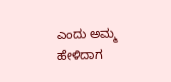ಎಂದು ಅಮ್ಮ ಹೇಳಿದಾಗ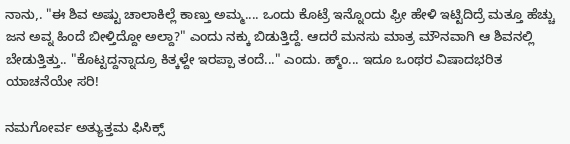ನಾನು,. "ಈ ಶಿವ ಅಷ್ಟು ಚಾಲಾಕಿಲ್ಲೆ ಕಾಣ್ತು ಅಮ್ಮ.... ಒಂದು ಕೊಟ್ರೆ ಇನ್ನೊಂದು ಫ್ರೀ ಹೇಳಿ ಇಟ್ಟಿದಿದ್ರೆ ಮತ್ತೂ ಹೆಚ್ಚು ಜನ ಅವ್ನ ಹಿಂದೆ ಬೀಳ್ತಿದ್ದೋ ಅಲ್ದಾ?" ಎಂದು ನಕ್ಕು ಬಿಡುತ್ತಿದ್ದೆ. ಆದರೆ ಮನಸು ಮಾತ್ರ ಮೌನವಾಗಿ ಆ ಶಿವನಲ್ಲಿ ಬೇಡುತ್ತಿತ್ತು.. "ಕೊಟ್ಟದ್ದನ್ನಾದ್ರೂ ಕಿತ್ಕಳ್ದೇ ಇರಪ್ಪಾ ತಂದೆ..." ಎಂದು. ಹ್ಮ್ಂ... ಇದೂ ಒಂಥರ ವಿಷಾದಭರಿತ ಯಾಚನೆಯೇ ಸರಿ!

ನಮಗೋರ್ವ ಅತ್ಯುತ್ತಮ ಫಿಸಿಕ್ಸ್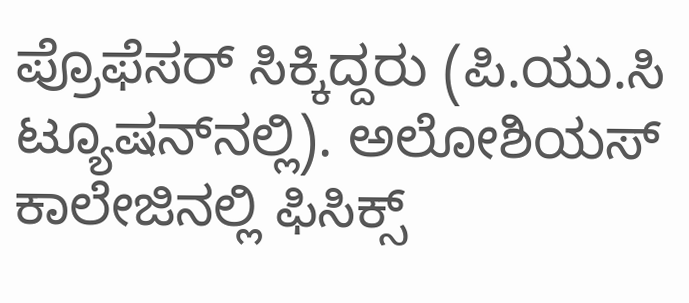ಪ್ರೊಫೆಸರ್ ಸಿಕ್ಕಿದ್ದರು (ಪಿ.ಯು.ಸಿ ಟ್ಯೂಷನ್‌ನಲ್ಲಿ). ಅಲೋಶಿಯಸ್ ಕಾಲೇಜಿನಲ್ಲಿ ಫಿಸಿಕ್ಸ್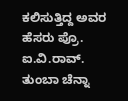ಕಲಿಸುತ್ತಿದ್ದ ಅವರ ಹೆಸರು ಪ್ರೊ. ಐ.ವಿ.ರಾವ್. ತುಂಬಾ ಚೆನ್ನಾ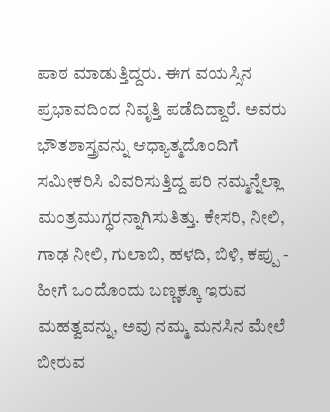ಪಾಠ ಮಾಡುತ್ತಿದ್ದರು. ಈಗ ವಯಸ್ಸಿನ ಪ್ರಭಾವದಿಂದ ನಿವೃತ್ತಿ ಪಡೆದಿದ್ದಾರೆ. ಅವರು ಭೌತಶಾಸ್ತ್ರವನ್ನು ಆಧ್ಯಾತ್ಮದೊಂದಿಗೆ ಸಮೀಕರಿಸಿ ವಿವರಿಸುತ್ತಿದ್ದ ಪರಿ ನಮ್ಮನ್ನೆಲ್ಲಾ ಮಂತ್ರಮುಗ್ಧರನ್ನಾಗಿಸುತಿತ್ತು. ಕೇಸರಿ, ನೀಲಿ, ಗಾಢ ನೀಲಿ, ಗುಲಾಬಿ, ಹಳದಿ, ಬಿಳಿ, ಕಪ್ಪು - ಹೀಗೆ ಒಂದೊಂದು ಬಣ್ಣಕ್ಕೂ ಇರುವ ಮಹತ್ವವನ್ನು, ಅವು ನಮ್ಮ ಮನಸಿನ ಮೇಲೆ ಬೀರುವ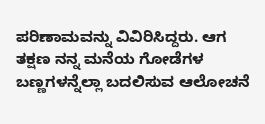ಪರಿಣಾಮವನ್ನು ವಿವಿರಿಸಿದ್ದರು. ಆಗ ತಕ್ಷಣ ನನ್ನ ಮನೆಯ ಗೋಡೆಗಳ ಬಣ್ಣಗಳನ್ನೆಲ್ಲಾ ಬದಲಿಸುವ ಆಲೋಚನೆ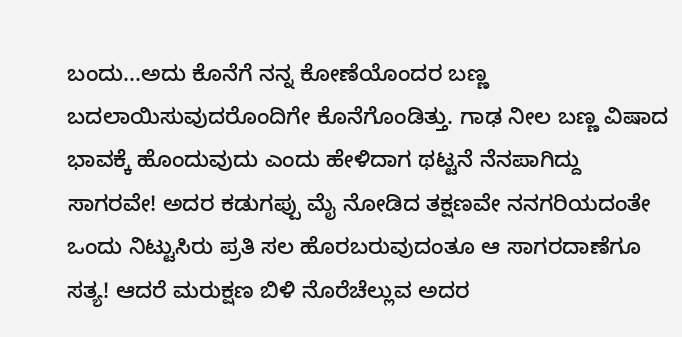ಬಂದು...ಅದು ಕೊನೆಗೆ ನನ್ನ ಕೋಣೆಯೊಂದರ ಬಣ್ಣ ಬದಲಾಯಿಸುವುದರೊಂದಿಗೇ ಕೊನೆಗೊಂಡಿತ್ತು. ಗಾಢ ನೀಲ ಬಣ್ಣ ವಿಷಾದ ಭಾವಕ್ಕೆ ಹೊಂದುವುದು ಎಂದು ಹೇಳಿದಾಗ ಥಟ್ಟನೆ ನೆನಪಾಗಿದ್ದು ಸಾಗರವೇ! ಅದರ ಕಡುಗಪ್ಪು ಮೈ ನೋಡಿದ ತಕ್ಷಣವೇ ನನಗರಿಯದಂತೇ ಒಂದು ನಿಟ್ಟುಸಿರು ಪ್ರತಿ ಸಲ ಹೊರಬರುವುದಂತೂ ಆ ಸಾಗರದಾಣೆಗೂ ಸತ್ಯ! ಆದರೆ ಮರುಕ್ಷಣ ಬಿಳಿ ನೊರೆಚೆಲ್ಲುವ ಅದರ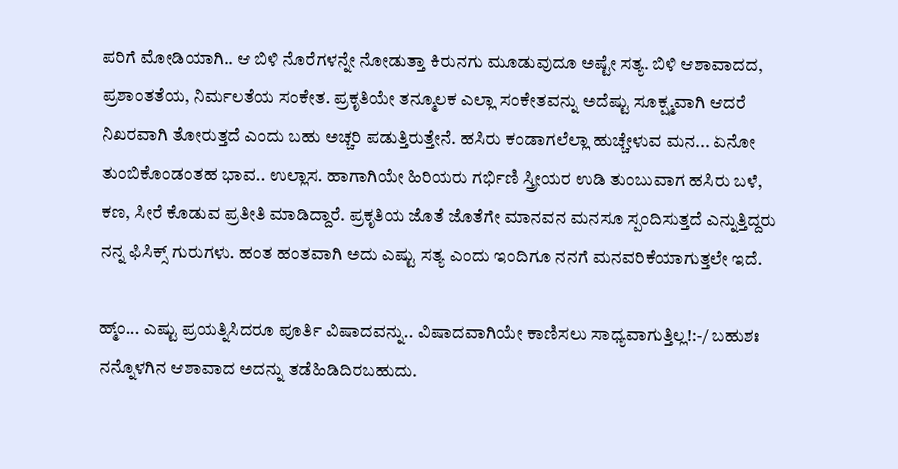ಪರಿಗೆ ಮೋಡಿಯಾಗಿ.. ಆ ಬಿಳಿ ನೊರೆಗಳನ್ನೇ ನೋಡುತ್ತಾ ಕಿರುನಗು ಮೂಡುವುದೂ ಅಷ್ಟೇ ಸತ್ಯ. ಬಿಳಿ ಆಶಾವಾದದ, ಪ್ರಶಾಂತತೆಯ, ನಿರ್ಮಲತೆಯ ಸಂಕೇತ. ಪ್ರಕೃತಿಯೇ ತನ್ಮೂಲಕ ಎಲ್ಲಾ ಸಂಕೇತವನ್ನು ಅದೆಷ್ಟು ಸೂಕ್ಷ್ಮವಾಗಿ ಆದರೆ ನಿಖರವಾಗಿ ತೋರುತ್ತದೆ ಎಂದು ಬಹು ಅಚ್ಚರಿ ಪಡುತ್ತಿರುತ್ತೇನೆ. ಹಸಿರು ಕಂಡಾಗಲೆಲ್ಲಾ ಹುಚ್ಚೇಳುವ ಮನ... ಏನೋ ತುಂಬಿಕೊಂಡಂತಹ ಭಾವ.. ಉಲ್ಲಾಸ. ಹಾಗಾಗಿಯೇ ಹಿರಿಯರು ಗರ್ಭಿಣಿ ಸ್ತ್ರೀಯರ ಉಡಿ ತುಂಬುವಾಗ ಹಸಿರು ಬಳೆ, ಕಣ, ಸೀರೆ ಕೊಡುವ ಪ್ರತೀತಿ ಮಾಡಿದ್ದಾರೆ. ಪ್ರಕೃತಿಯ ಜೊತೆ ಜೊತೆಗೇ ಮಾನವನ ಮನಸೂ ಸ್ಪಂದಿಸುತ್ತದೆ ಎನ್ನುತ್ತಿದ್ದರು ನನ್ನ ಫಿಸಿಕ್ಸ್ ಗುರುಗಳು. ಹಂತ ಹಂತವಾಗಿ ಅದು ಎಷ್ಟು ಸತ್ಯ ಎಂದು ಇಂದಿಗೂ ನನಗೆ ಮನವರಿಕೆಯಾಗುತ್ತಲೇ ಇದೆ.

ಹ್ಮ್ಂ... ಎಷ್ಟು ಪ್ರಯತ್ನಿಸಿದರೂ ಪೂರ್ತಿ ವಿಷಾದವನ್ನು.. ವಿಷಾದವಾಗಿಯೇ ಕಾಣಿಸಲು ಸಾಧ್ಯವಾಗುತ್ತಿಲ್ಲ!:-/ ಬಹುಶಃ ನನ್ನೊಳಗಿನ ಆಶಾವಾದ ಅದನ್ನು ತಡೆಹಿಡಿದಿರಬಹುದು.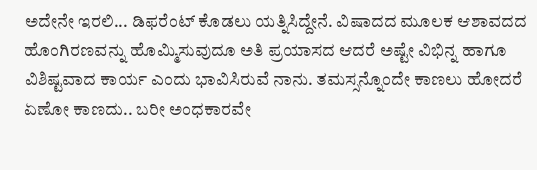ಅದೇನೇ ಇರಲಿ... ಡಿಫರೆಂಟ್ ಕೊಡಲು ಯತ್ನಿಸಿದ್ದೇನೆ. ವಿಷಾದದ ಮೂಲಕ ಆಶಾವದದ ಹೊಂಗಿರಣವನ್ನು ಹೊಮ್ಮಿಸುವುದೂ ಅತಿ ಪ್ರಯಾಸದ ಆದರೆ ಅಷ್ಟೇ ವಿಭಿನ್ನ ಹಾಗೂ ವಿಶಿಷ್ಟವಾದ ಕಾರ್ಯ ಎಂದು ಭಾವಿಸಿರುವೆ ನಾನು. ತಮಸ್ಸನ್ನೊಂದೇ ಕಾಣಲು ಹೋದರೆ ಏಣೋ ಕಾಣದು.. ಬರೀ ಅಂಧಕಾರವೇ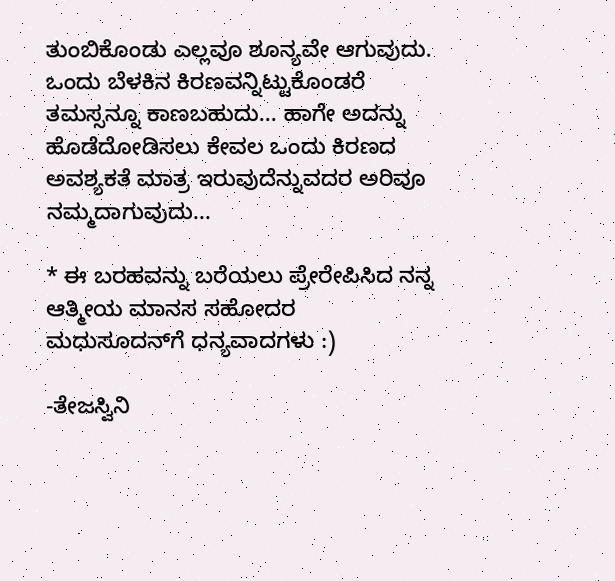ತುಂಬಿಕೊಂಡು ಎಲ್ಲವೂ ಶೂನ್ಯವೇ ಆಗುವುದು. ಒಂದು ಬೆಳಕಿನ ಕಿರಣವನ್ನಿಟ್ಟುಕೊಂಡರೆ ತಮಸ್ಸನ್ನೂ ಕಾಣಬಹುದು... ಹಾಗೇ ಅದನ್ನು ಹೊಡೆದೋಡಿಸಲು ಕೇವಲ ಒಂದು ಕಿರಣದ ಅವಶ್ಯಕತೆ ಮಾತ್ರ ಇರುವುದೆನ್ನುವದರ ಅರಿವೂ ನಮ್ಮದಾಗುವುದು...

* ಈ ಬರಹವನ್ನು ಬರೆಯಲು ಪ್ರೇರೇಪಿಸಿದ ನನ್ನ ಆತ್ಮೀಯ ಮಾನಸ ಸಹೋದರ ಮಧುಸೂದನ್‌ಗೆ ಧನ್ಯವಾದಗಳು :)

-ತೇಜಸ್ವಿನಿ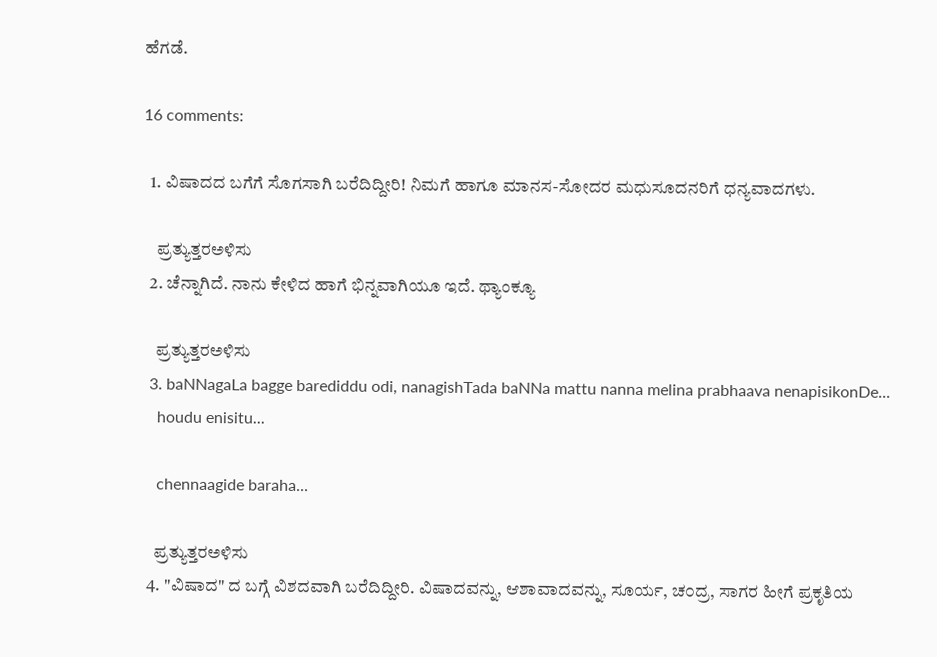ಹೆಗಡೆ.

16 comments:

  1. ವಿಷಾದದ ಬಗೆಗೆ ಸೊಗಸಾಗಿ ಬರೆದಿದ್ದೀರಿ! ನಿಮಗೆ ಹಾಗೂ ಮಾನಸ-ಸೋದರ ಮಧುಸೂದನರಿಗೆ ಧನ್ಯವಾದಗಳು.

    ಪ್ರತ್ಯುತ್ತರಅಳಿಸು
  2. ಚೆನ್ನಾಗಿದೆ. ನಾನು ಕೇಳಿದ ಹಾಗೆ ಭಿನ್ನವಾಗಿಯೂ ಇದೆ. ಥ್ಯಾಂಕ್ಯೂ

    ಪ್ರತ್ಯುತ್ತರಅಳಿಸು
  3. baNNagaLa bagge barediddu odi, nanagishTada baNNa mattu nanna melina prabhaava nenapisikonDe...
    houdu enisitu...

    chennaagide baraha...

    ಪ್ರತ್ಯುತ್ತರಅಳಿಸು
  4. "ವಿಷಾದ" ದ ಬಗ್ಗೆ ವಿಶದವಾಗಿ ಬರೆದಿದ್ದೀರಿ. ವಿಷಾದವನ್ನು, ಆಶಾವಾದವನ್ನು, ಸೂರ್ಯ, ಚ೦ದ್ರ, ಸಾಗರ ಹೀಗೆ ಪ್ರಕೃತಿಯ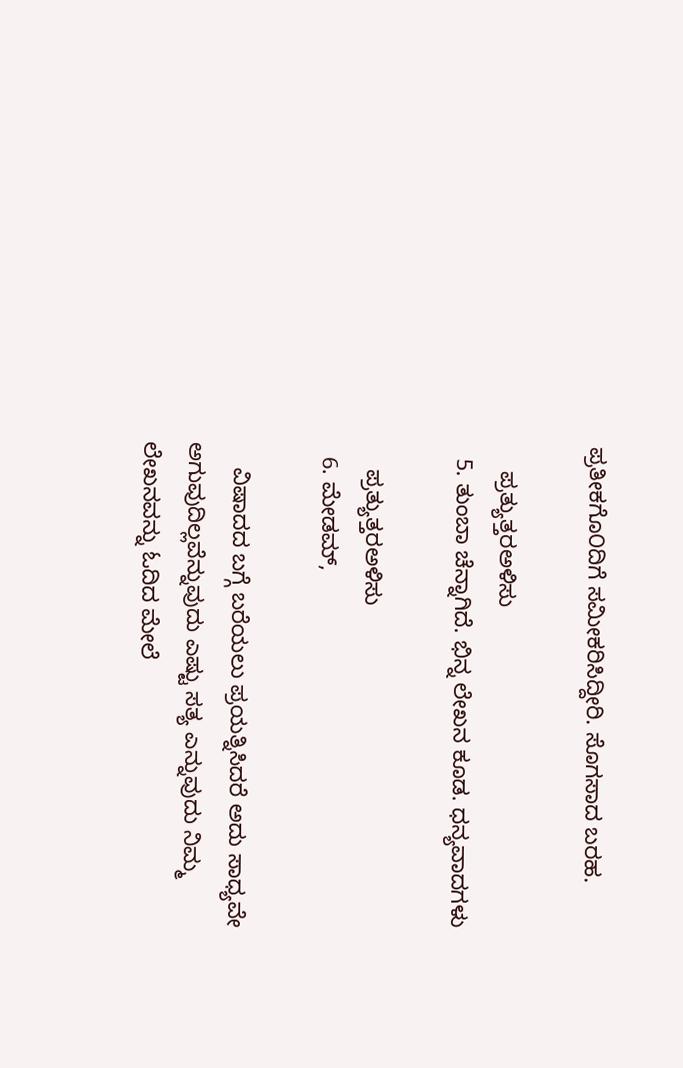ಪ್ರತೀಕಗೊ೦ದಿಗೆ ಸಮೀಕರಿಸಿದ್ದೀರಿ. ಸೊಗಸಾದ ಬರಹ.

    ಪ್ರತ್ಯುತ್ತರಅಳಿಸು
  5. ತುಂಬಾ ಚೆನ್ನಾಗಿದೆ. ಭಿನ್ನ ಲೇಖನ ಕೂಡ. ಧನ್ಯವಾದಗಳು

    ಪ್ರತ್ಯುತ್ತರಅಳಿಸು
  6. ಮೇಡಮ್,

    ವಿಷಾದದ ಬಗ್ಗೆ ಬರೆಯಲು ಪ್ರಯತ್ನಿಸಿದರೆ ಅದು ಸಾಧ್ಯವೇ ಅಗುವುದಿಲ್ಲವೆನ್ನುವುದು ಎಷ್ಟು ಸತ್ಯ ಎನ್ನುವುದು ನಿಮ್ಮ ಲೇಖನವನ್ನು ಓದಿದ ಮೇಲೆ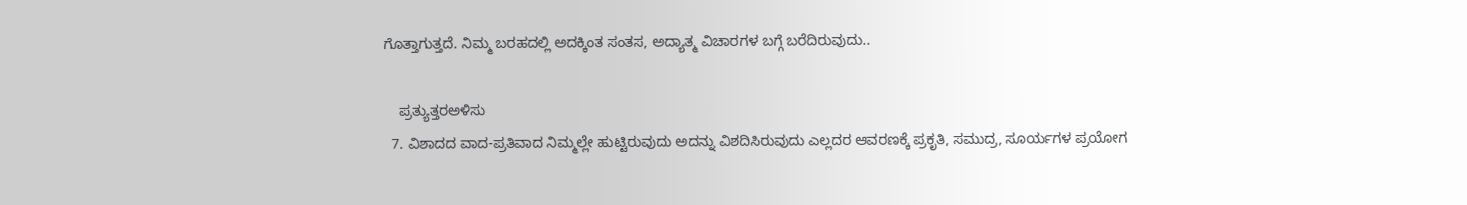ಗೊತ್ತಾಗುತ್ತದೆ. ನಿಮ್ಮ ಬರಹದಲ್ಲಿ ಅದಕ್ಕಿಂತ ಸಂತಸ, ಅದ್ಯಾತ್ಮ ವಿಚಾರಗಳ ಬಗ್ಗೆ ಬರೆದಿರುವುದು..

    ಪ್ರತ್ಯುತ್ತರಅಳಿಸು
  7. ವಿಶಾದದ ವಾದ-ಪ್ರತಿವಾದ ನಿಮ್ಮಲ್ಲೇ ಹುಟ್ಟಿರುವುದು ಅದನ್ನು ವಿಶದಿಸಿರುವುದು ಎಲ್ಲದರ ಆವರಣಕ್ಕೆ ಪ್ರಕೃತಿ, ಸಮುದ್ರ, ಸೂರ್ಯಗಳ ಪ್ರಯೋಗ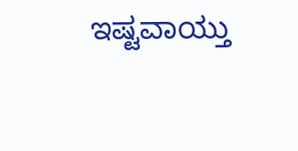ಇಷ್ಟವಾಯ್ತು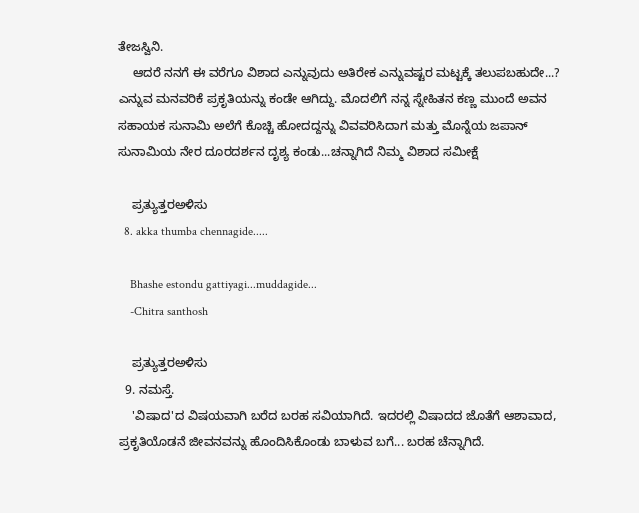ತೇಜಸ್ವಿನಿ.
    ಆದರೆ ನನಗೆ ಈ ವರೆಗೂ ವಿಶಾದ ಎನ್ನುವುದು ಅತಿರೇಕ ಎನ್ನುವಷ್ಟರ ಮಟ್ಟಕ್ಕೆ ತಲುಪಬಹುದೇ...? ಎನ್ನುವ ಮನವರಿಕೆ ಪ್ರಕೃತಿಯನ್ನು ಕಂಡೇ ಆಗಿದ್ದು. ಮೊದಲಿಗೆ ನನ್ನ ಸ್ನೇಹಿತನ ಕಣ್ಣ ಮುಂದೆ ಅವನ ಸಹಾಯಕ ಸುನಾಮಿ ಅಲೆಗೆ ಕೊಚ್ಚಿ ಹೋದದ್ದನ್ನು ವಿವವರಿಸಿದಾಗ ಮತ್ತು ಮೊನ್ನೆಯ ಜಪಾನ್ ಸುನಾಮಿಯ ನೇರ ದೂರದರ್ಶನ ದೃಶ್ಯ ಕಂಡು...ಚನ್ನಾಗಿದೆ ನಿಮ್ಮ ವಿಶಾದ ಸಮೀಕ್ಷೆ

    ಪ್ರತ್ಯುತ್ತರಅಳಿಸು
  8. akka thumba chennagide.....

    Bhashe estondu gattiyagi...muddagide...
    -Chitra santhosh

    ಪ್ರತ್ಯುತ್ತರಅಳಿಸು
  9. ನಮಸ್ತೆ.
    'ವಿಷಾದ'ದ ವಿಷಯವಾಗಿ ಬರೆದ ಬರಹ ಸವಿಯಾಗಿದೆ. ಇದರಲ್ಲಿ ವಿಷಾದದ ಜೊತೆಗೆ ಆಶಾವಾದ, ಪ್ರಕೃತಿಯೊಡನೆ ಜೀವನವನ್ನು ಹೊಂದಿಸಿಕೊಂಡು ಬಾಳುವ ಬಗೆ... ಬರಹ ಚೆನ್ನಾಗಿದೆ.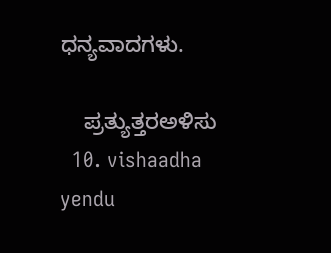ಧನ್ಯವಾದಗಳು.

    ಪ್ರತ್ಯುತ್ತರಅಳಿಸು
  10. vishaadha yendu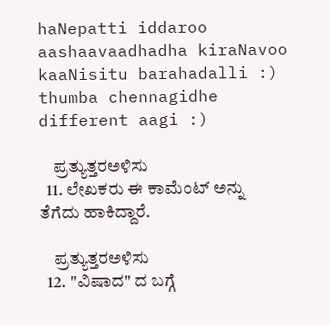haNepatti iddaroo aashaavaadhadha kiraNavoo kaaNisitu barahadalli :) thumba chennagidhe different aagi :)

    ಪ್ರತ್ಯುತ್ತರಅಳಿಸು
  11. ಲೇಖಕರು ಈ ಕಾಮೆಂಟ್‌ ಅನ್ನು ತೆಗೆದು ಹಾಕಿದ್ದಾರೆ.

    ಪ್ರತ್ಯುತ್ತರಅಳಿಸು
  12. "ವಿಷಾದ" ದ ಬಗ್ಗೆ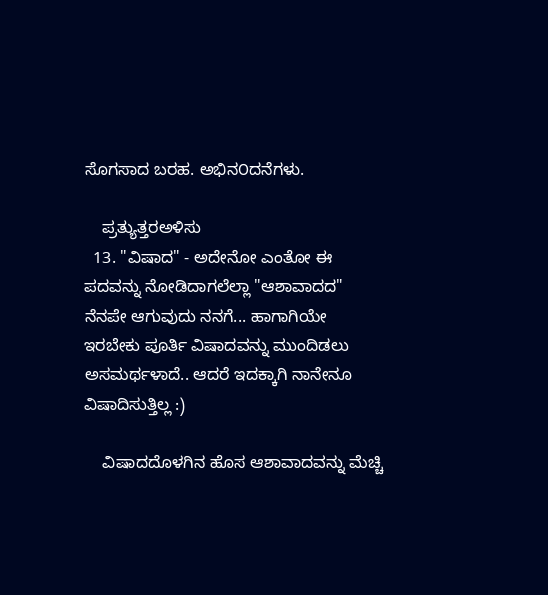ಸೊಗಸಾದ ಬರಹ. ಅಭಿನ೦ದನೆಗಳು.

    ಪ್ರತ್ಯುತ್ತರಅಳಿಸು
  13. "ವಿಷಾದ" - ಅದೇನೋ ಎಂತೋ ಈ ಪದವನ್ನು ನೋಡಿದಾಗಲೆಲ್ಲಾ "ಆಶಾವಾದದ" ನೆನಪೇ ಆಗುವುದು ನನಗೆ... ಹಾಗಾಗಿಯೇ ಇರಬೇಕು ಪೂರ್ತಿ ವಿಷಾದವನ್ನು ಮುಂದಿಡಲು ಅಸಮರ್ಥಳಾದೆ.. ಆದರೆ ಇದಕ್ಕಾಗಿ ನಾನೇನೂ ವಿಷಾದಿಸುತ್ತಿಲ್ಲ :)

    ವಿಷಾದದೊಳಗಿನ ಹೊಸ ಆಶಾವಾದವನ್ನು ಮೆಚ್ಚಿ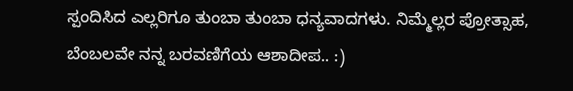ಸ್ಪಂದಿಸಿದ ಎಲ್ಲರಿಗೂ ತುಂಬಾ ತುಂಬಾ ಧನ್ಯವಾದಗಳು. ನಿಮ್ಮೆಲ್ಲರ ಪ್ರೋತ್ಸಾಹ, ಬೆಂಬಲವೇ ನನ್ನ ಬರವಣಿಗೆಯ ಆಶಾದೀಪ.. :)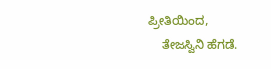ಪ್ರೀತಿಯಿಂದ,
    ತೇಜಸ್ವಿನಿ ಹೆಗಡೆ.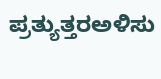ಪ್ರತ್ಯುತ್ತರಅಳಿಸು